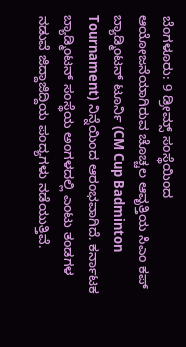ಬೆಂಗಳೂರು: 9 ಡ್ರೀಮ್ಸ್ ಸಂಸ್ಥೆಯಿಂದ ಆಯೋಜನೆಯಾಗಿರುವ ಚೊಚ್ಚಲ ಆವೃತ್ತಿಯ ಸಿಎಂ ಕಪ್ ಬ್ಯಾಡ್ಮಿಂಟನ್ ಟೂರ್ನಿ (CM Cup Badminton Tournament) ನಿನ್ನೆಯಿಂದ ಆರಂಭವಾಗಿದೆ. ಕರ್ನಾಟಕ ಬ್ಯಾಡ್ಮಿಂಟನ್ ಸಂಸ್ಥೆಯ ಅಂಗಳದಲ್ಲಿ ಎಂಟು ತಂಡಗಳ ನಡುವೆ ಜಿದ್ದಾಜಿದ್ದಿಯ ಪಂದ್ಯಗಳು ನಡೆಯುತ್ತಿವೆ.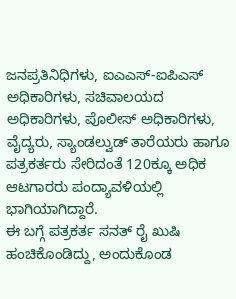ಜನಪ್ರತಿನಿಧಿಗಳು, ಐಎಎಸ್-ಐಪಿಎಸ್ ಅಧಿಕಾರಿಗಳು, ಸಚಿವಾಲಯದ ಅಧಿಕಾರಿಗಳು, ಪೊಲೀಸ್ ಅಧಿಕಾರಿಗಳು, ವೈದ್ಯರು, ಸ್ಯಾಂಡಲ್ವುಡ್ ತಾರೆಯರು ಹಾಗೂ ಪತ್ರಕರ್ತರು ಸೇರಿದಂತೆ 120ಕ್ಕೂ ಅಧಿಕ ಆಟಗಾರರು ಪಂದ್ಯಾವಳಿಯಲ್ಲಿ ಭಾಗಿಯಾಗಿದ್ದಾರೆ.
ಈ ಬಗ್ಗೆ ಪತ್ರಕರ್ತ ಸನತ್ ರೈ ಖುಷಿ ಹಂಚಿಕೊಂಡಿದ್ದು, ಅಂದುಕೊಂಡ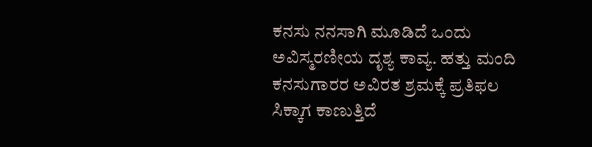ಕನಸು ನನಸಾಗಿ ಮೂಡಿದೆ ಒಂದು ಅವಿಸ್ಮರಣೀಯ ದೃಶ್ಯ ಕಾವ್ಯ. ಹತ್ತು ಮಂದಿ ಕನಸುಗಾರರ ಅವಿರತ ಶ್ರಮಕ್ಕೆ ಪ್ರತಿಫಲ ಸಿಕ್ಕಾಗ ಕಾಣುತ್ತಿದೆ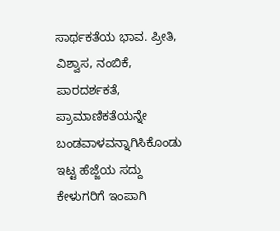ಸಾರ್ಥಕತೆಯ ಭಾವ. ಪ್ರೀತಿ, ವಿಶ್ವಾಸ, ನಂಬಿಕೆ, ಪಾರದರ್ಶಕತೆ, ಪ್ರಾಮಾಣಿಕತೆಯನ್ನೇ ಬಂಡವಾಳವನ್ನಾಗಿಸಿಕೊಂಡು ಇಟ್ಟ ಹೆಜ್ಜೆಯ ಸದ್ದು ಕೇಳುಗರಿಗೆ ಇಂಪಾಗಿ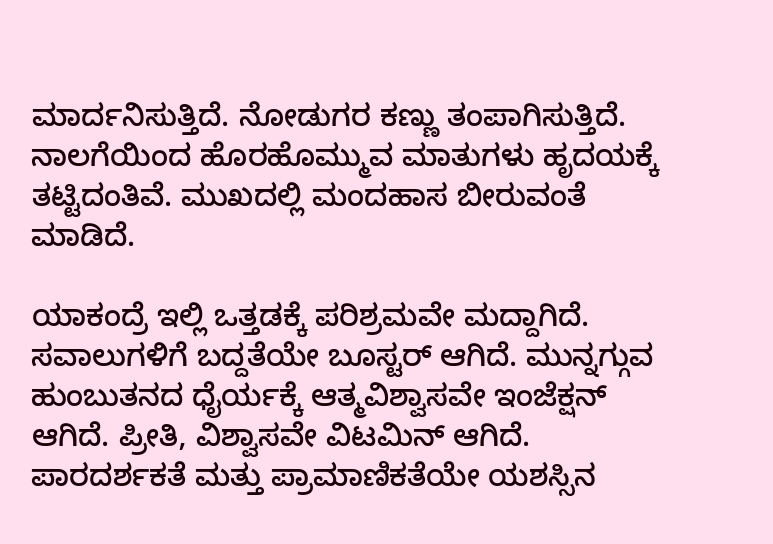ಮಾರ್ದನಿಸುತ್ತಿದೆ. ನೋಡುಗರ ಕಣ್ಣು ತಂಪಾಗಿಸುತ್ತಿದೆ. ನಾಲಗೆಯಿಂದ ಹೊರಹೊಮ್ಮುವ ಮಾತುಗಳು ಹೃದಯಕ್ಕೆ ತಟ್ಟಿದಂತಿವೆ. ಮುಖದಲ್ಲಿ ಮಂದಹಾಸ ಬೀರುವಂತೆ ಮಾಡಿದೆ.

ಯಾಕಂದ್ರೆ ಇಲ್ಲಿ ಒತ್ತಡಕ್ಕೆ ಪರಿಶ್ರಮವೇ ಮದ್ದಾಗಿದೆ. ಸವಾಲುಗಳಿಗೆ ಬದ್ದತೆಯೇ ಬೂಸ್ಟರ್ ಆಗಿದೆ. ಮುನ್ನಗ್ಗುವ ಹುಂಬುತನದ ಧೈರ್ಯಕ್ಕೆ ಆತ್ಮವಿಶ್ವಾಸವೇ ಇಂಜೆಕ್ಷನ್ ಆಗಿದೆ. ಪ್ರೀತಿ, ವಿಶ್ವಾಸವೇ ವಿಟಮಿನ್ ಆಗಿದೆ. ಪಾರದರ್ಶಕತೆ ಮತ್ತು ಪ್ರಾಮಾಣಿಕತೆಯೇ ಯಶಸ್ಸಿನ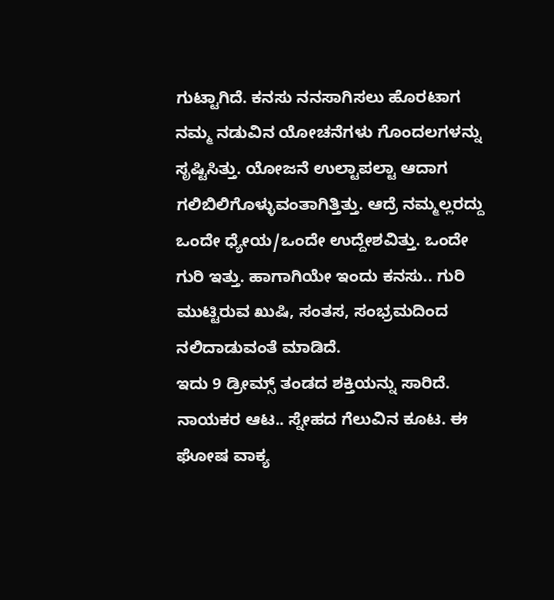ಗುಟ್ಟಾಗಿದೆ. ಕನಸು ನನಸಾಗಿಸಲು ಹೊರಟಾಗ ನಮ್ಮ ನಡುವಿನ ಯೋಚನೆಗಳು ಗೊಂದಲಗಳನ್ನು ಸೃಷ್ಟಿಸಿತ್ತು. ಯೋಜನೆ ಉಲ್ಟಾಪಲ್ಟಾ ಆದಾಗ ಗಲಿಬಿಲಿಗೊಳ್ಳುವಂತಾಗಿತ್ತಿತ್ತು. ಆದ್ರೆ ನಮ್ಮಲ್ಲರದ್ದು ಒಂದೇ ಧ್ಯೇಯ/ಒಂದೇ ಉದ್ದೇಶವಿತ್ತು. ಒಂದೇ ಗುರಿ ಇತ್ತು. ಹಾಗಾಗಿಯೇ ಇಂದು ಕನಸು.. ಗುರಿ ಮುಟ್ಟಿರುವ ಖುಷಿ, ಸಂತಸ, ಸಂಭ್ರಮದಿಂದ ನಲಿದಾಡುವಂತೆ ಮಾಡಿದೆ.
ಇದು 9 ಡ್ರೀಮ್ಸ್ ತಂಡದ ಶಕ್ತಿಯನ್ನು ಸಾರಿದೆ. ನಾಯಕರ ಆಟ.. ಸ್ನೇಹದ ಗೆಲುವಿನ ಕೂಟ. ಈ ಘೋಷ ವಾಕ್ಯ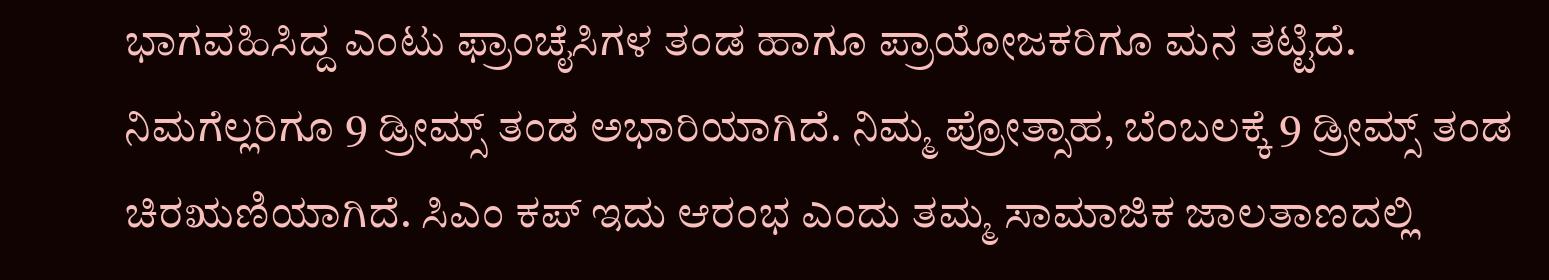ಭಾಗವಹಿಸಿದ್ದ ಎಂಟು ಫ್ರಾಂಚೈಸಿಗಳ ತಂಡ ಹಾಗೂ ಪ್ರಾಯೋಜಕರಿಗೂ ಮನ ತಟ್ಟಿದೆ. ನಿಮಗೆಲ್ಲರಿಗೂ 9 ಡ್ರೀಮ್ಸ್ ತಂಡ ಅಭಾರಿಯಾಗಿದೆ. ನಿಮ್ಮ ಪ್ರೋತ್ಸಾಹ, ಬೆಂಬಲಕ್ಕೆ 9 ಡ್ರೀಮ್ಸ್ ತಂಡ ಚಿರಋಣಿಯಾಗಿದೆ. ಸಿಎಂ ಕಪ್ ಇದು ಆರಂಭ ಎಂದು ತಮ್ಮ ಸಾಮಾಜಿಕ ಜಾಲತಾಣದಲ್ಲಿ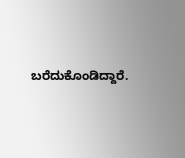ಬರೆದುಕೊಂಡಿದ್ದಾರೆ.